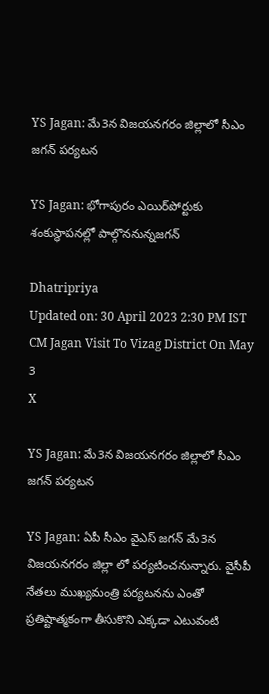YS Jagan: మే3న విజయనగరం జిల్లాలో సీఎం జగన్ పర్యటన

YS Jagan: భోగాపురం ఎయిర్‌పోర్టుకు శంకుస్థాపనల్లో పాల్గొననున్నజగన్

Dhatripriya
Updated on: 30 April 2023 2:30 PM IST
CM Jagan Visit To Vizag District On May 3
X

YS Jagan: మే3న విజయనగరం జిల్లాలో సీఎం జగన్ పర్యటన

YS Jagan: ఏపీ సీఎం వైఎస్ జగన్ మే3న విజయనగరం జిల్లా లో పర్యటించనున్నారు. వైసీపీ నేతలు ముఖ్యమంత్రి పర్యటనను ఎంతో ప్రతిష్టాత్మకంగా తీసుకొని ఎక్కడా ఎటువంటి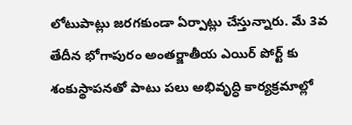లోటుపాట్లు జరగకుండా ఏర్పాట్లు చేస్తున్నారు. మే 3వ తేదీన భోగాపురం అంతర్జాతీయ ఎయిర్ పోర్ట్ కు శంకుస్థాపనతో పాటు పలు అభివృద్ధి కార్యక్రమాల్లో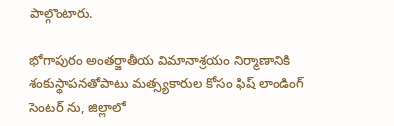పాల్గొంటారు.

భోగాపురం అంతర్జాతీయ విమానాశ్రయం నిర్మాణానికి శంకుస్థాపనతోపాటు మత్స్యకారుల కోసం ఫిష్ లాండింగ్ సెంటర్ ను, జిల్లాలో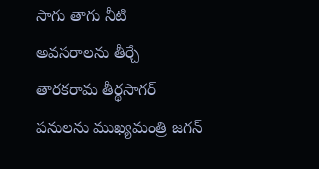సాగు తాగు నీటి అవసరాలను తీర్చే తారకరామ తీర్థసాగర్ పనులను ముఖ్యమంత్రి జగన్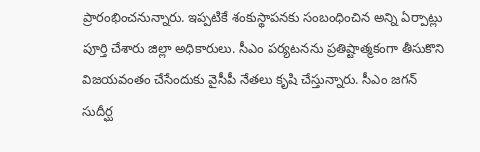ప్రారంభించనున్నారు. ఇప్పటికే శంకుస్థాపనకు సంబంధించిన అన్ని ఏర్పాట్లు పూర్తి చేశారు జిల్లా అధికారులు. సీఎం పర్యటనను ప్రతిష్టాత్మకంగా తీసుకొని విజయవంతం చేసేందుకు వైసీపీ నేతలు కృషి చేస్తున్నారు. సీఎం జగన్ సుదీర్ఘ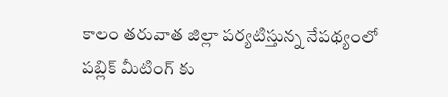కాలం తరువాత జిల్లా పర్యటిస్తున్న నేపథ్యంలో పబ్లిక్ మీటింగ్ కు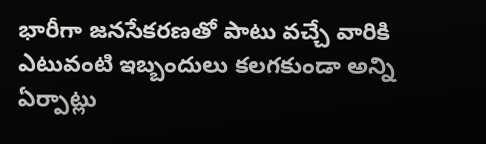భారీగా జనసేకరణతో పాటు వచ్చే వారికి ఎటువంటి ఇబ్బందులు కలగకుండా అన్ని ఏర్పాట్లు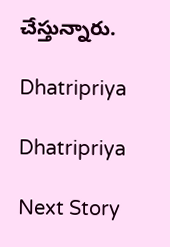చేస్తున్నారు.

Dhatripriya

Dhatripriya

Next Story